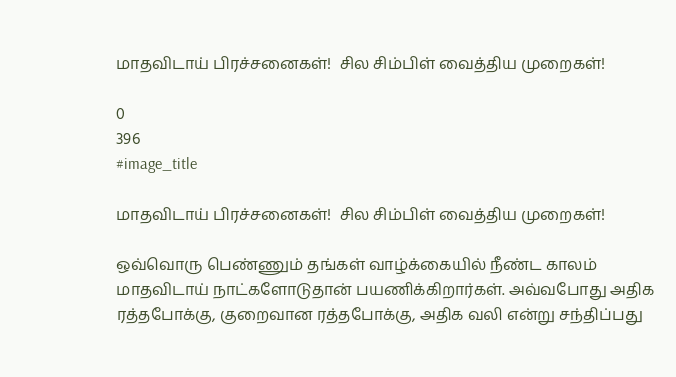மாதவிடாய் பிரச்சனைகள்!  சில சிம்பிள் வைத்திய முறைகள்!

0
396
#image_title

மாதவிடாய் பிரச்சனைகள்!  சில சிம்பிள் வைத்திய முறைகள்!

ஒவ்வொரு பெண்ணும் தங்கள் வாழ்க்கையில் நீண்ட காலம் மாதவிடாய் நாட்களோடுதான் பயணிக்கிறார்கள். அவ்வபோது அதிக ரத்தபோக்கு, குறைவான ரத்தபோக்கு, அதிக வலி என்று சந்திப்பது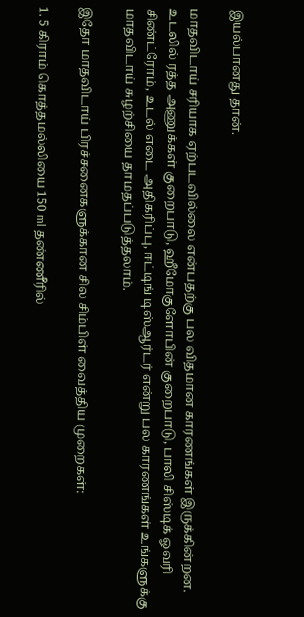இயல்பானது தான்.

மாதவிடாய் சரியாக ஏற்படவில்லை என்பதற்கு பல விதமான காரணங்கள் இருக்கின்றன. உடலில் ரத்த அணுக்கள் குறைபாடு, ஹீமோகுளோபின் குறைபாடு, பாலி சிஸ்டிக் ஓவரி சிண்ட்ரோம், உடல் எடை அதிகரிப்பு, ஈட்டிங் டிஸ்ஆர்டர் என்று பல காரணங்கள் உங்களுக்கு மாதவிடாய் சுழற்சியை தாமதப்படுத்தலாம்.

இதோ மாதவிடாய் பிரச்சனைகளுக்கான சில சிம்பிள் வைத்திய முறைகள்:

1. 5 கிராம் கொத்தமல்லியை 150 ml தண்ணீரில்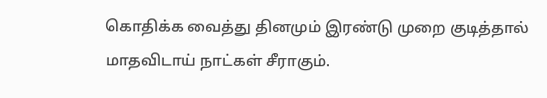கொதிக்க வைத்து தினமும் இரண்டு முறை குடித்தால் மாதவிடாய் நாட்கள் சீராகும்.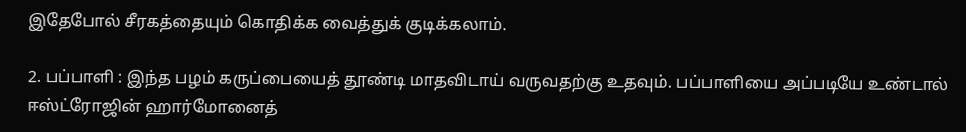இதேபோல் சீரகத்தையும் கொதிக்க வைத்துக் குடிக்கலாம்.

2. பப்பாளி : இந்த பழம் கருப்பையைத் தூண்டி மாதவிடாய் வருவதற்கு உதவும். பப்பாளியை அப்படியே உண்டால் ஈஸ்ட்ரோஜின் ஹார்மோனைத்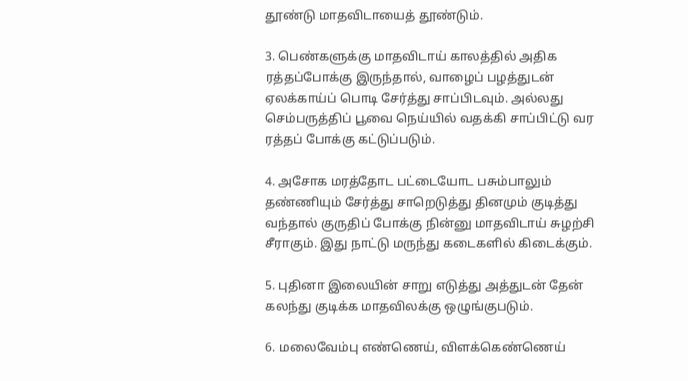தூண்டு மாதவிடாயைத் தூண்டும்.

3. பெண்களுக்கு மாதவிடாய் காலத்தில் அதிக ரத்தப்போக்கு இருந்தால், வாழைப் பழத்துடன் ஏலக்காய்ப் பொடி சேர்த்து சாப்பிடவும். அல்லது செம்பருத்திப் பூவை நெய்யில் வதக்கி சாப்பிட்டு வர ரத்தப் போக்கு கட்டுப்படும்.

4. அசோக மரத்தோட பட்டையோட பசும்பாலும் தண்ணியும் சேர்த்து சாறெடுத்து தினமும் குடித்து வந்தால் குருதிப் போக்கு நின்னு மாதவிடாய் சுழற்சி சீராகும். இது நாட்டு மருந்து கடைகளில் கிடைக்கும்.

5. புதினா இலையின் சாறு எடுத்து அத்துடன் தேன் கலந்து குடிக்க மாதவிலக்கு ஒழுங்குபடும்.

6. மலைவேம்பு எண்ணெய், விளக்கெண்ணெய்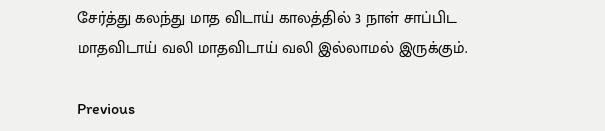சேர்த்து கலந்து மாத விடாய் காலத்தில் 3 நாள் சாப்பிட மாதவிடாய் வலி மாதவிடாய் வலி இல்லாமல் இருக்கும்.

Previous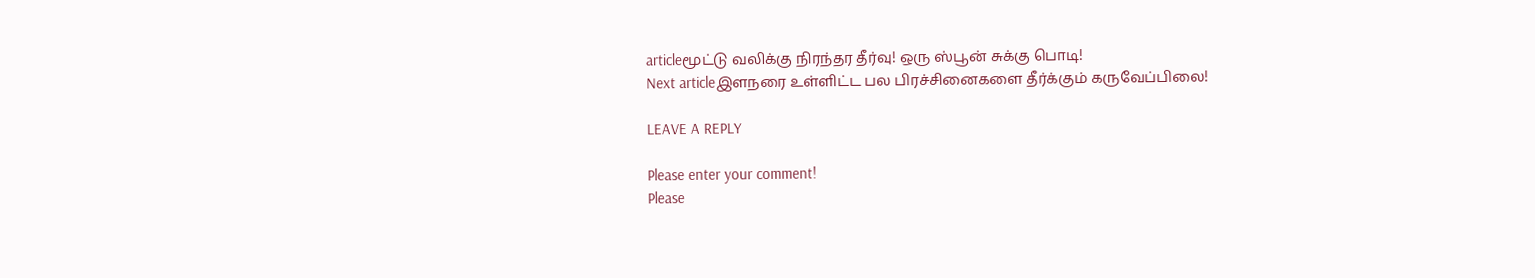articleமூட்டு வலிக்கு நிரந்தர தீர்வு! ஒரு ஸ்பூன் சுக்கு பொடி!
Next articleஇளநரை உள்ளிட்ட பல பிரச்சினைகளை தீர்க்கும் கருவேப்பிலை!

LEAVE A REPLY

Please enter your comment!
Please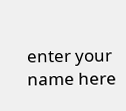enter your name here